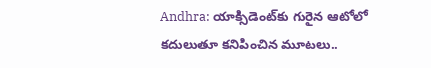Andhra: యాక్సిడెంట్‌కు గురైన ఆటోలో కదులుతూ కనిపించిన మూటలు..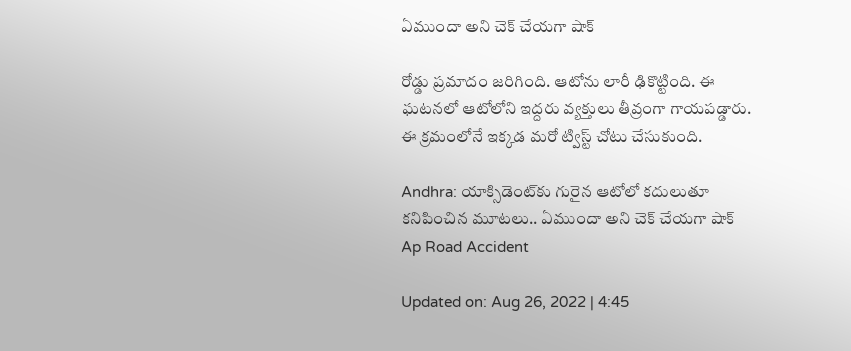ఏముందా అని చెక్ చేయగా షాక్

రోడ్డు ప్రమాదం జరిగింది. ఆటోను లారీ ఢికొట్టింది. ఈ ఘటనలో ఆటోలోని ఇద్దరు వ్యక్తులు తీవ్రంగా గాయపడ్డారు. ఈ క్రమంలోనే ఇక్కడ మరో ట్విస్ట్ చోటు చేసుకుంది.

Andhra: యాక్సిడెంట్‌కు గురైన ఆటోలో కదులుతూ కనిపించిన మూటలు.. ఏముందా అని చెక్ చేయగా షాక్
Ap Road Accident

Updated on: Aug 26, 2022 | 4:45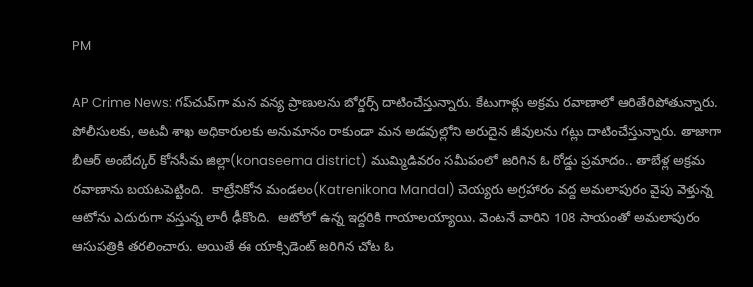PM

AP Crime News: గప్‌చుప్‌గా మన వన్య ప్రాణులను బోర్డర్స్ దాటించేస్తున్నారు. కేటుగాళ్లు అక్రమ రవాణాలో ఆరితేరిపోతున్నారు. పోలీసులకు, అటవీ శాఖ అధికారులకు అనుమానం రాకుండా మన అడవుల్లోని అరుదైన జీవులను గట్లు దాటించేస్తున్నారు. తాజాగా బీఆర్ అంబేద్కర్ కోనసీమ జిల్లా(konaseema district) ముమ్మిడివరం సమీపంలో జరిగిన ఓ రోడ్డు ప్రమాదం.. తాబేళ్ల అక్రమ రవాణాను బయటపెట్టింది.  కాట్రేనికోన మండలం(Katrenikona Mandal) చెయ్యరు అగ్రహారం వద్ద అమలాపురం వైపు వెళ్తున్న ఆటోను ఎదురుగా వస్తున్న లారీ ఢీకొంది.  ఆటోలో ఉన్న ఇద్దరికి గాయాలయ్యాయి. వెంటనే వారిని 108 సాయంతో అమలాపురం ఆసుపత్రికి తరలించారు. అయితే ఈ యాక్సిడెంట్ జరిగిన చోట ఓ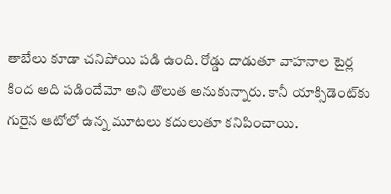తాబేలు కూడా చనిపోయి పడి ఉంది. రోడ్డు దాడుతూ వాహనాల టైర్ల కింద అది పడిందేమో అని తొలుత అనుకున్నారు. కానీ యాక్సిడెంట్‌కు గురైన ఆటోలో ఉన్న మూటలు కదులుతూ కనిపించాయి.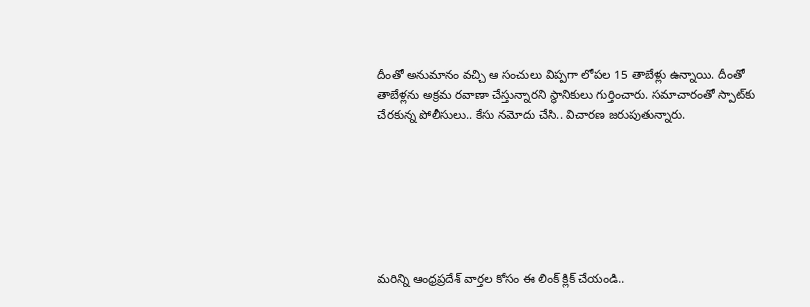దీంతో అనుమానం వచ్చి ఆ సంచులు విప్పగా లోపల 15 తాబేళ్లు ఉన్నాయి. దీంతో తాబేళ్లను అక్రమ రవాణా చేస్తున్నారని స్థానికులు గుర్తించారు. సమాచారంతో స్పాట్‌కు చేరకున్న పోలీసులు.. కేసు నమోదు చేసి.. విచారణ జరుపుతున్నారు.







మరిన్ని ఆంధ్రప్రదేశ్ వార్తల కోసం ఈ లింక్ క్లిక్ చేయండి..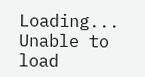Loading...
Unable to load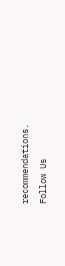recommendations.
Follow Us